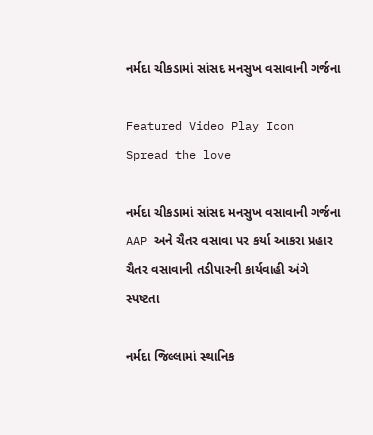નર્મદા ચીકડામાં સાંસદ મનસુખ વસાવાની ગર્જના

Featured Video Play Icon
Spread the love

નર્મદા ચીકડામાં સાંસદ મનસુખ વસાવાની ગર્જના
AAP અને ચૈતર વસાવા પર કર્યા આકરા પ્રહાર
ચૈતર વસાવાની તડીપારની કાર્યવાહી અંગે સ્પષ્ટતા

નર્મદા જિલ્લામાં સ્થાનિક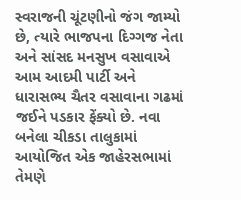સ્વરાજની ચૂંટણીનો જંગ જામ્યો છે, ત્યારે ભાજપના દિગ્ગજ નેતા અને સાંસદ મનસુખ વસાવાએ આમ આદમી પાર્ટી અને ધારાસભ્ય ચૈતર વસાવાના ગઢમાં જઈને પડકાર ફેંક્યો છે. નવા બનેલા ચીકડા તાલુકામાં આયોજિત એક જાહેરસભામાં તેમણે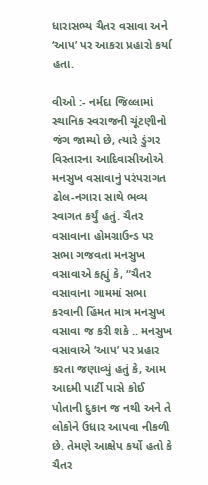ધારાસભ્ય ચૈતર વસાવા અને ‘આપ’ પર આકરા પ્રહારો કર્યા હતા.

વીઓ :- નર્મદા જિલ્લામાં સ્થાનિક સ્વરાજની ચૂંટણીનો જંગ જામ્યો છે, ત્યારે ડુંગર વિસ્તારના આદિવાસીઓએ મનસુખ વસાવાનું પરંપરાગત ઢોલ-નગારા સાથે ભવ્ય સ્વાગત કર્યું હતું. ચૈતર વસાવાના હોમગ્રાઉન્ડ પર સભા ગજવતા મનસુખ વસાવાએ કહ્યું કે, “ચૈતર વસાવાના ગામમાં સભા કરવાની હિંમત માત્ર મનસુખ વસાવા જ કરી શકે .. મનસુખ વસાવાએ ‘આપ’ પર પ્રહાર કરતા જણાવ્યું હતું કે, આમ આદમી પાર્ટી પાસે કોઈ પોતાની દુકાન જ નથી અને તે લોકોને ઉધાર આપવા નીકળી છે. તેમણે આક્ષેપ કર્યો હતો કે ચૈતર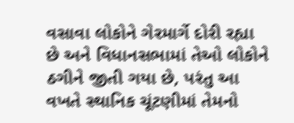વસાવા લોકોને ગેરમાર્ગે દોરી રહ્યા છે અને વિધાનસભામાં તેઓ લોકોને ઠગીને જીતી ગયા છે, પરંતુ આ વખતે સ્થાનિક ચૂંટણીમાં તેમનો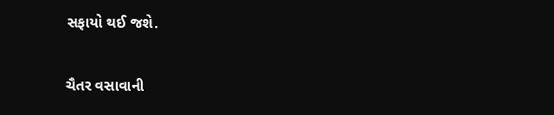સફાયો થઈ જશે.

ચૈતર વસાવાની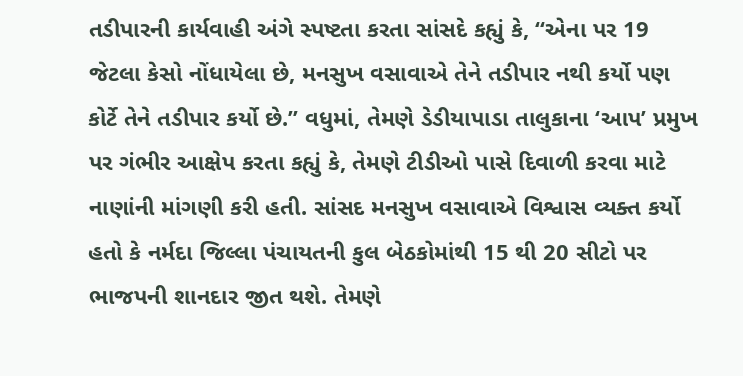તડીપારની કાર્યવાહી અંગે સ્પષ્ટતા કરતા સાંસદે કહ્યું કે, “એના પર 19 જેટલા કેસો નોંધાયેલા છે, મનસુખ વસાવાએ તેને તડીપાર નથી કર્યો પણ કોર્ટે તેને તડીપાર કર્યો છે.” વધુમાં, તેમણે ડેડીયાપાડા તાલુકાના ‘આપ’ પ્રમુખ પર ગંભીર આક્ષેપ કરતા કહ્યું કે, તેમણે ટીડીઓ પાસે દિવાળી કરવા માટે નાણાંની માંગણી કરી હતી. સાંસદ મનસુખ વસાવાએ વિશ્વાસ વ્યક્ત કર્યો હતો કે નર્મદા જિલ્લા પંચાયતની કુલ બેઠકોમાંથી 15 થી 20 સીટો પર ભાજપની શાનદાર જીત થશે. તેમણે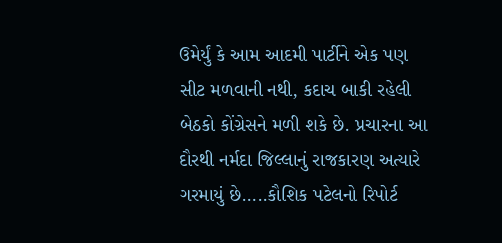ઉમેર્યું કે આમ આદમી પાર્ટીને એક પણ સીટ મળવાની નથી, કદાચ બાકી રહેલી બેઠકો કોંગ્રેસને મળી શકે છે. પ્રચારના આ દૌરથી નર્મદા જિલ્લાનું રાજકારણ અત્યારે ગરમાયું છે…..કૌશિક પટેલનો રિપોર્ટ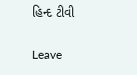હિન્દ ટીવી

Leave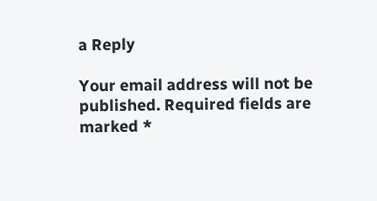a Reply

Your email address will not be published. Required fields are marked *